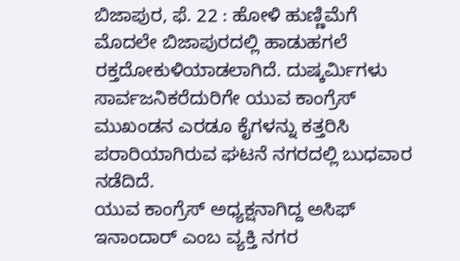ಬಿಜಾಪುರ, ಫೆ. 22 : ಹೋಳಿ ಹುಣ್ಣಿಮೆಗೆ ಮೊದಲೇ ಬಿಜಾಪುರದಲ್ಲಿ ಹಾಡುಹಗಲೆ ರಕ್ತದೋಕುಳಿಯಾಡಲಾಗಿದೆ. ದುಷ್ಕರ್ಮಿಗಳು ಸಾರ್ವಜನಿಕರೆದುರಿಗೇ ಯುವ ಕಾಂಗ್ರೆಸ್ ಮುಖಂಡನ ಎರಡೂ ಕೈಗಳನ್ನು ಕತ್ತರಿಸಿ ಪರಾರಿಯಾಗಿರುವ ಘಟನೆ ನಗರದಲ್ಲಿ ಬುಧವಾರ ನಡೆದಿದೆ.
ಯುವ ಕಾಂಗ್ರೆಸ್ ಅಧ್ಯಕ್ಷನಾಗಿದ್ದ ಅಸಿಫ್ ಇನಾಂದಾರ್ ಎಂಬ ವ್ಯಕ್ತಿ ನಗರ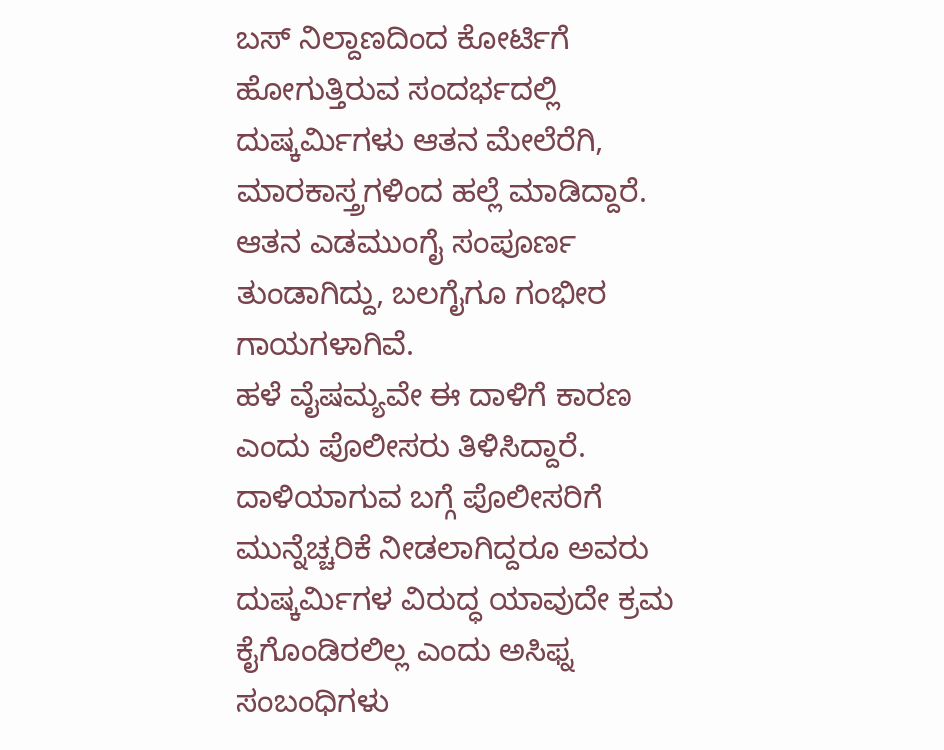ಬಸ್ ನಿಲ್ದಾಣದಿಂದ ಕೋರ್ಟಿಗೆ ಹೋಗುತ್ತಿರುವ ಸಂದರ್ಭದಲ್ಲಿ ದುಷ್ಕರ್ಮಿಗಳು ಆತನ ಮೇಲೆರೆಗಿ, ಮಾರಕಾಸ್ತ್ರಗಳಿಂದ ಹಲ್ಲೆ ಮಾಡಿದ್ದಾರೆ. ಆತನ ಎಡಮುಂಗೈ ಸಂಪೂರ್ಣ ತುಂಡಾಗಿದ್ದು, ಬಲಗೈಗೂ ಗಂಭೀರ ಗಾಯಗಳಾಗಿವೆ.
ಹಳೆ ವೈಷಮ್ಯವೇ ಈ ದಾಳಿಗೆ ಕಾರಣ ಎಂದು ಪೊಲೀಸರು ತಿಳಿಸಿದ್ದಾರೆ. ದಾಳಿಯಾಗುವ ಬಗ್ಗೆ ಪೊಲೀಸರಿಗೆ ಮುನ್ನೆಚ್ಚರಿಕೆ ನೀಡಲಾಗಿದ್ದರೂ ಅವರು ದುಷ್ಕರ್ಮಿಗಳ ವಿರುದ್ಧ ಯಾವುದೇ ಕ್ರಮ ಕೈಗೊಂಡಿರಲಿಲ್ಲ ಎಂದು ಅಸಿಫ್ನ ಸಂಬಂಧಿಗಳು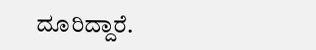ದೂರಿದ್ದಾರೆ.